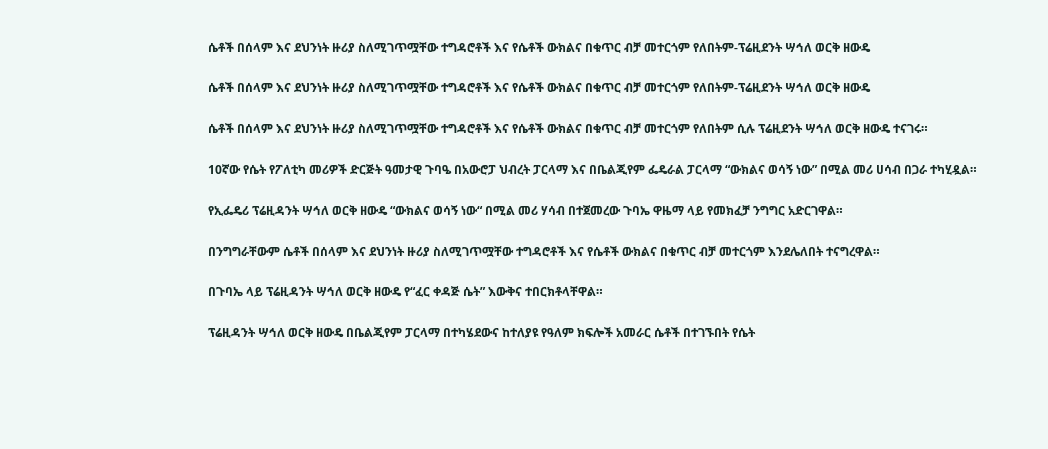ሴቶች በሰላም እና ደህንነት ዙሪያ ስለሚገጥሟቸው ተግዳሮቶች እና የሴቶች ውክልና በቁጥር ብቻ መተርጎም የለበትም-ፕሬዚደንት ሣኅለ ወርቅ ዘውዴ

ሴቶች በሰላም እና ደህንነት ዙሪያ ስለሚገጥሟቸው ተግዳሮቶች እና የሴቶች ውክልና በቁጥር ብቻ መተርጎም የለበትም-ፕሬዚደንት ሣኅለ ወርቅ ዘውዴ

ሴቶች በሰላም እና ደህንነት ዙሪያ ስለሚገጥሟቸው ተግዳሮቶች እና የሴቶች ውክልና በቁጥር ብቻ መተርጎም የለበትም ሲሉ ፕሬዚደንት ሣኅለ ወርቅ ዘውዴ ተናገሩ።

10ኛው የሴት የፖለቲካ መሪዎች ድርጅት ዓመታዊ ጉባዔ በአውሮፓ ህብረት ፓርላማ እና በቤልጂየም ፌዴራል ፓርላማ “ውክልና ወሳኝ ነው” በሚል መሪ ሀሳብ በጋራ ተካሂዷል።

የኢፌዴሪ ፕሬዚዳንት ሣኅለ ወርቅ ዘውዴ “ውክልና ወሳኝ ነው“ በሚል መሪ ሃሳብ በተጀመረው ጉባኤ ዋዜማ ላይ የመክፈቻ ንግግር አድርገዋል።

በንግግራቸውም ሴቶች በሰላም እና ደህንነት ዙሪያ ስለሚገጥሟቸው ተግዳሮቶች እና የሴቶች ውክልና በቁጥር ብቻ መተርጎም እንደሌለበት ተናግረዋል።

በጉባኤ ላይ ፕሬዚዳንት ሣኅለ ወርቅ ዘውዴ የ“ፈር ቀዳጅ ሴት” እውቅና ተበርክቶላቸዋል።

ፕሬዚዳንት ሣኅለ ወርቅ ዘውዴ በቤልጂየም ፓርላማ በተካሄደውና ከተለያዩ የዓለም ክፍሎች አመራር ሴቶች በተገኙበት የሴት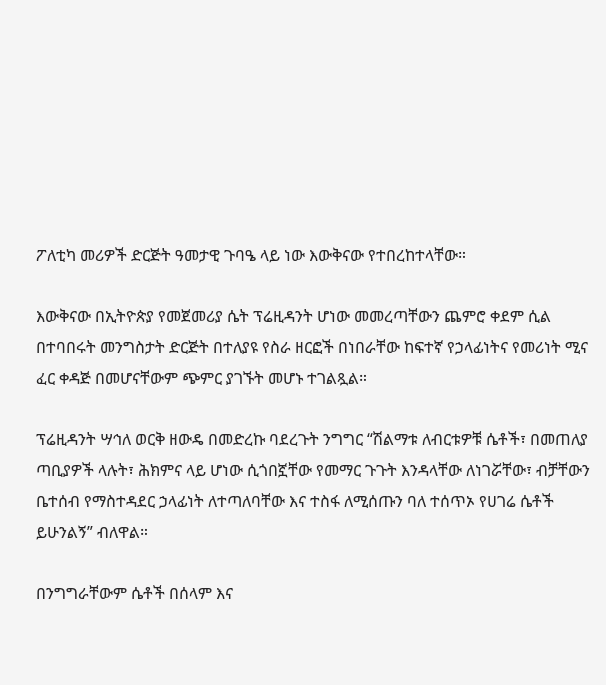ፖለቲካ መሪዎች ድርጅት ዓመታዊ ጉባዔ ላይ ነው እውቅናው የተበረከተላቸው።

እውቅናው በኢትዮጵያ የመጀመሪያ ሴት ፕሬዚዳንት ሆነው መመረጣቸውን ጨምሮ ቀደም ሲል በተባበሩት መንግስታት ድርጅት በተለያዩ የስራ ዘርፎች በነበራቸው ከፍተኛ የኃላፊነትና የመሪነት ሚና ፈር ቀዳጅ በመሆናቸውም ጭምር ያገኙት መሆኑ ተገልጿል።

ፕሬዚዳንት ሣኅለ ወርቅ ዘውዴ በመድረኩ ባደረጉት ንግግር “ሽልማቱ ለብርቱዎቹ ሴቶች፣ በመጠለያ ጣቢያዎች ላሉት፣ ሕክምና ላይ ሆነው ሲጎበኟቸው የመማር ጉጉት እንዳላቸው ለነገሯቸው፣ ብቻቸውን ቤተሰብ የማስተዳደር ኃላፊነት ለተጣለባቸው እና ተስፋ ለሚሰጡን ባለ ተሰጥኦ የሀገሬ ሴቶች ይሁንልኝ” ብለዋል።

በንግግራቸውም ሴቶች በሰላም እና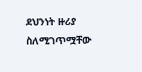ደህንነት ዙሪያ ስለሚገጥሟቸው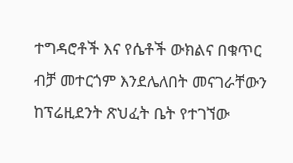ተግዳሮቶች እና የሴቶች ውክልና በቁጥር ብቻ መተርጎም እንደሌለበት መናገራቸውን ከፕሬዚደንት ጽህፈት ቤት የተገኘው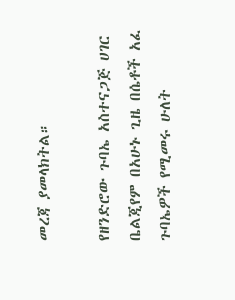መረጃ ያመላክትል።

የዘንድሮው ጉባኤ አስተናጋጅ ሀገር ቤልጂየም በአሁኑ ጊዜ በሴቶች አፈ ጉባኤዎች የሚመሩ ሁለት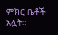ምክር ቤቶች አሏት።